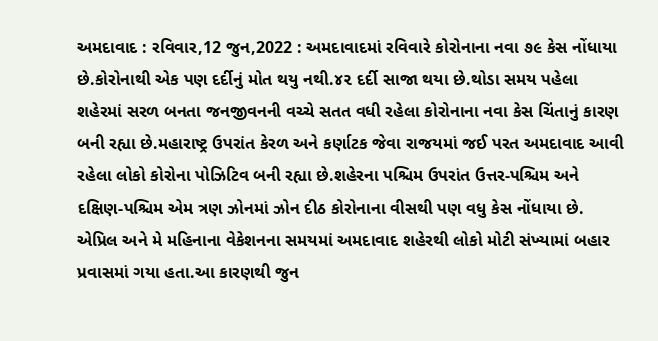અમદાવાદ : રવિવાર,12 જુન,2022 : અમદાવાદમાં રવિવારે કોરોનાના નવા ૭૯ કેસ નોંધાયા છે.કોરોનાથી એક પણ દર્દીનું મોત થયુ નથી.૪૨ દર્દી સાજા થયા છે.થોડા સમય પહેલા શહેરમાં સરળ બનતા જનજીવનની વચ્ચે સતત વધી રહેલા કોરોનાના નવા કેસ ચિંતાનું કારણ બની રહ્યા છે.મહારાષ્ટ્ર ઉપરાંત કેરળ અને કર્ણાટક જેવા રાજયમાં જઈ પરત અમદાવાદ આવી રહેલા લોકો કોરોના પોઝિટિવ બની રહ્યા છે.શહેરના પશ્ચિમ ઉપરાંત ઉત્તર-પશ્ચિમ અને દક્ષિણ-પશ્ચિમ એમ ત્રણ ઝોનમાં ઝોન દીઠ કોરોનાના વીસથી પણ વધુ કેસ નોંધાયા છે.
એપ્રિલ અને મે મહિનાના વેકેશનના સમયમાં અમદાવાદ શહેરથી લોકો મોટી સંખ્યામાં બહાર પ્રવાસમાં ગયા હતા.આ કારણથી જુન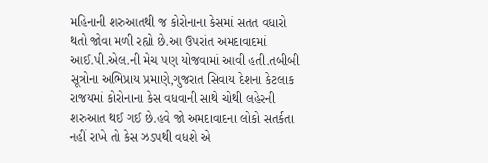મહિનાની શરુઆતથી જ કોરોનાના કેસમાં સતત વધારો થતો જોવા મળી રહ્યો છે.આ ઉપરાંત અમદાવાદમાં આઈ.પી.એલ.ની મેચ પણ યોજવામાં આવી હતી.તબીબી સૂત્રોના અભિપ્રાય પ્રમાણે,ગુજરાત સિવાય દેશના કેટલાક રાજયમાં કોરોનાના કેસ વધવાની સાથે ચોથી લહેરની શરુઆત થઈ ગઈ છે.હવે જો અમદાવાદના લોકો સતર્કતા નહીં રાખે તો કેસ ઝડપથી વધશે એ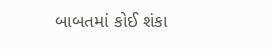બાબતમાં કોઈ શંકા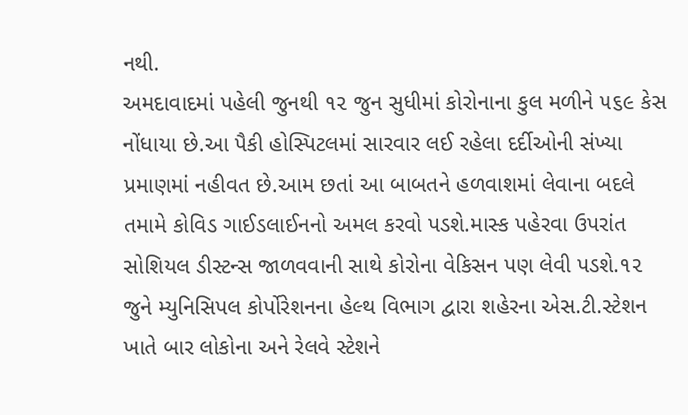નથી.
અમદાવાદમાં પહેલી જુનથી ૧૨ જુન સુધીમાં કોરોનાના કુલ મળીને ૫૬૯ કેસ નોંધાયા છે.આ પૈકી હોસ્પિટલમાં સારવાર લઈ રહેલા દર્દીઓની સંખ્યા પ્રમાણમાં નહીવત છે.આમ છતાં આ બાબતને હળવાશમાં લેવાના બદલે તમામે કોવિડ ગાઈડલાઈનનો અમલ કરવો પડશે.માસ્ક પહેરવા ઉપરાંત સોશિયલ ડીસ્ટન્સ જાળવવાની સાથે કોરોના વેકિસન પણ લેવી પડશે.૧૨ જુને મ્યુનિસિપલ કોર્પોરેશનના હેલ્થ વિભાગ દ્વારા શહેરના એસ.ટી.સ્ટેશન ખાતે બાર લોકોના અને રેલવે સ્ટેશને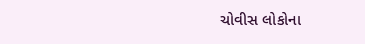ચોવીસ લોકોના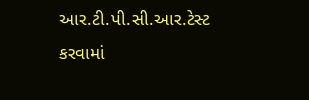આર.ટી.પી.સી.આર.ટેસ્ટ કરવામાં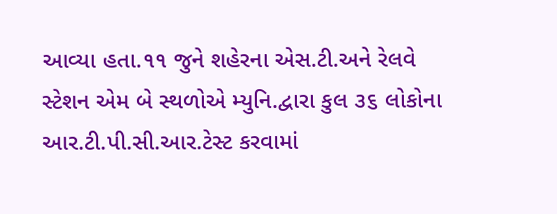આવ્યા હતા.૧૧ જુને શહેરના એસ.ટી.અને રેલવે સ્ટેશન એમ બે સ્થળોએ મ્યુનિ.દ્વારા કુલ ૩૬ લોકોના આર.ટી.પી.સી.આર.ટેસ્ટ કરવામાં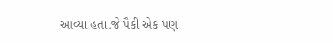આવ્યા હતા.જે પૈકી એક પણ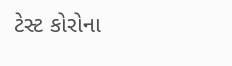ટેસ્ટ કોરોના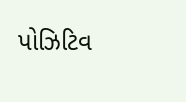પોઝિટિવ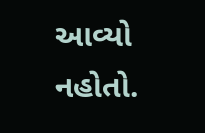આવ્યો નહોતો.